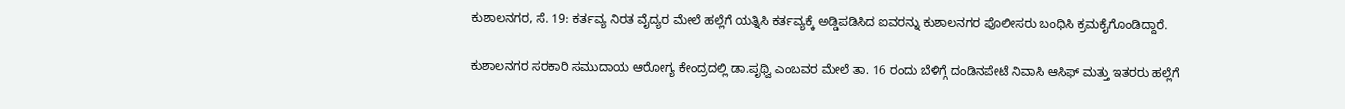ಕುಶಾಲನಗರ, ಸೆ. 19: ಕರ್ತವ್ಯ ನಿರತ ವೈದ್ಯರ ಮೇಲೆ ಹಲ್ಲೆಗೆ ಯತ್ನಿಸಿ ಕರ್ತವ್ಯಕ್ಕೆ ಅಡ್ಡಿಪಡಿಸಿದ ಐವರನ್ನು ಕುಶಾಲನಗರ ಪೊಲೀಸರು ಬಂಧಿಸಿ ಕ್ರಮಕೈಗೊಂಡಿದ್ದಾರೆ.

ಕುಶಾಲನಗರ ಸರಕಾರಿ ಸಮುದಾಯ ಆರೋಗ್ಯ ಕೇಂದ್ರದಲ್ಲಿ ಡಾ.ಪೃಥ್ವಿ ಎಂಬವರ ಮೇಲೆ ತಾ. 16 ರಂದು ಬೆಳಿಗ್ಗೆ ದಂಡಿನಪೇಟೆ ನಿವಾಸಿ ಆಸಿಫ್ ಮತ್ತು ಇತರರು ಹಲ್ಲೆಗೆ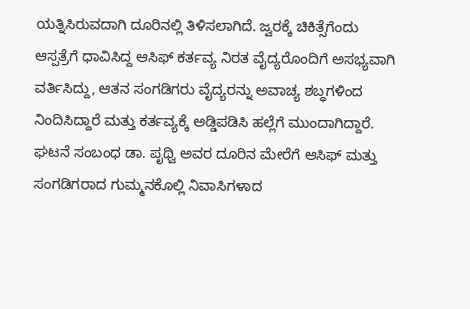ಯತ್ನಿಸಿರುವದಾಗಿ ದೂರಿನಲ್ಲಿ ತಿಳಿಸಲಾಗಿದೆ. ಜ್ವರಕ್ಕೆ ಚಿಕಿತ್ಸೆಗೆಂದು ಆಸ್ಪತ್ರೆಗೆ ಧಾವಿಸಿದ್ದ ಆಸಿಫ್ ಕರ್ತವ್ಯ ನಿರತ ವೈದ್ಯರೊಂದಿಗೆ ಅಸಭ್ಯವಾಗಿ ವರ್ತಿಸಿದ್ದು, ಆತನ ಸಂಗಡಿಗರು ವೈದ್ಯರನ್ನು ಅವಾಚ್ಯ ಶಬ್ಧಗಳಿಂದ ನಿಂದಿಸಿದ್ದಾರೆ ಮತ್ತು ಕರ್ತವ್ಯಕ್ಕೆ ಅಡ್ಡಿಪಡಿಸಿ ಹಲ್ಲೆಗೆ ಮುಂದಾಗಿದ್ದಾರೆ. ಘಟನೆ ಸಂಬಂಧ ಡಾ. ಪೃಥ್ವಿ ಅವರ ದೂರಿನ ಮೇರೆಗೆ ಆಸಿಫ್ ಮತ್ತು ಸಂಗಡಿಗರಾದ ಗುಮ್ಮನಕೊಲ್ಲಿ ನಿವಾಸಿಗಳಾದ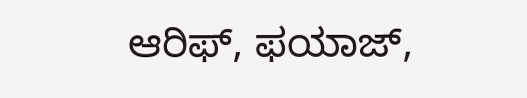ಆರಿಫ್, ಫಯಾಜ್,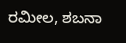ರಮೀಲ, ಶಬನಾ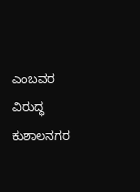ಎಂಬವರ ವಿರುದ್ಧ ಕುಶಾಲನಗರ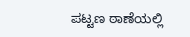ಪಟ್ಟಣ ಠಾಣೆಯಲ್ಲಿ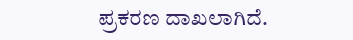ಪ್ರಕರಣ ದಾಖಲಾಗಿದೆ.